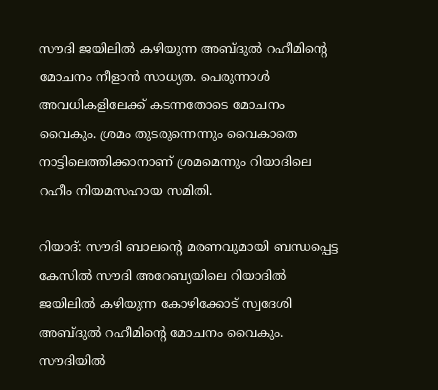സൗദി ജയിലിൽ കഴിയുന്ന അബ്ദുൽ റഹീമിന്റെ മോചനം നീളാൻ സാധ്യത. പെരുന്നാൾ അവധികളിലേക്ക് കടന്നതോടെ മോചനം വൈകും. ശ്രമം തുടരുന്നെന്നും വൈകാതെ നാട്ടിലെത്തിക്കാനാണ് ശ്രമമെന്നും റിയാദിലെ റഹീം നിയമസഹായ സമിതി.

റിയാദ്: സൗദി ബാലന്റെ മരണവുമായി ബന്ധപ്പെട്ട കേസിൽ സൗദി അറേബ്യയിലെ റിയാദിൽ ജയിലിൽ കഴിയുന്ന കോഴിക്കോട് സ്വദേശി അബ്ദുൽ റഹീമിന്റെ മോചനം വൈകും. സൗദിയിൽ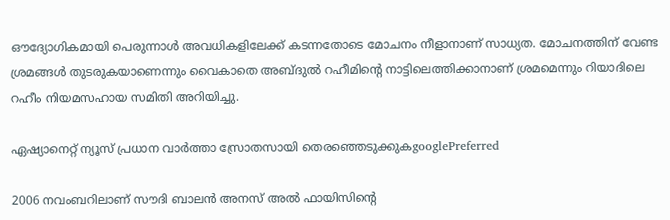ഔദ്യോഗികമായി പെരുന്നാൾ അവധികളിലേക്ക് കടന്നതോടെ മോചനം നീളാനാണ് സാധ്യത. മോചനത്തിന് വേണ്ട ശ്രമങ്ങൾ തുടരുകയാണെന്നും വൈകാതെ അബ്ദുൽ റഹീമിന്റെ നാട്ടിലെത്തിക്കാനാണ് ശ്രമമെന്നും റിയാദിലെ റഹീം നിയമസഹായ സമിതി അറിയിച്ചു.

ഏഷ്യാനെറ്റ് ന്യൂസ് പ്രധാന വാർത്താ സ്രോതസായി തെരഞ്ഞെടുക്കുകgooglePreferred

2006 നവംബറിലാണ് സൗദി ബാലൻ അനസ് അൽ ഫായിസിന്‍റെ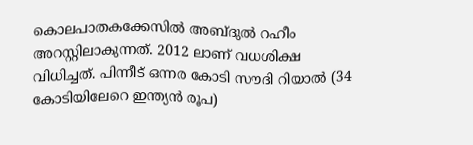കൊലപാതകക്കേസിൽ അബ്ദുൽ റഹീം അറസ്റ്റിലാകുന്നത്. 2012 ലാണ് വധശിക്ഷ വിധിച്ചത്. പിന്നീട് ഒന്നര കോടി സൗദി റിയാല്‍ (34 കോടിയിലേറെ ഇന്ത്യന്‍ രൂപ)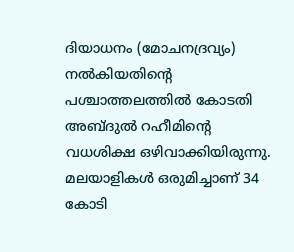ദിയാധനം (മോചനദ്രവ്യം) നല്‍കിയതിന്റെ പശ്ചാത്തലത്തില്‍ കോടതി അബ്ദുൽ റഹീമിന്‍റെ വധശിക്ഷ ഒഴിവാക്കിയിരുന്നു. മലയാളികൾ ഒരുമിച്ചാണ് 34 കോടി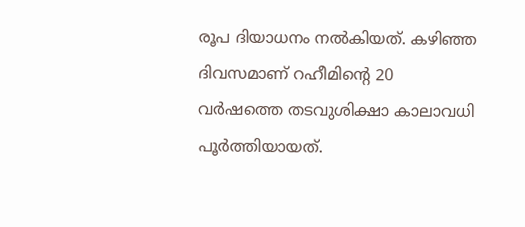രൂപ ദിയാധനം നൽകിയത്. കഴിഞ്ഞ ദിവസമാണ് റഹീമിന്റെ 20 വർഷത്തെ തടവുശിക്ഷാ കാലാവധി പൂർത്തിയായത്.